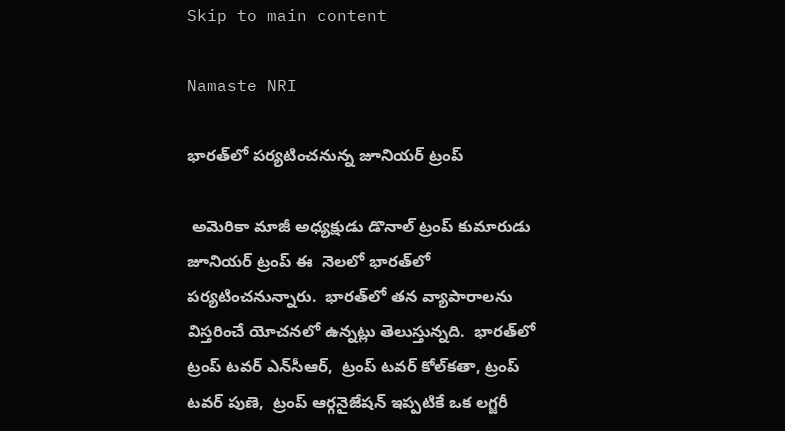Skip to main content

Namaste NRI

భారత్‌లో పర్యటించనున్న జూనియర్‌ ట్రంప్‌

 అమెరికా మాజీ అధ్యక్షుడు డొనాల్‌ ట్రంప్‌ కుమారుడు జూనియర్‌ ట్రంప్‌ ఈ  నెలలో భారత్‌లో పర్యటించనున్నారు.  భారత్‌లో తన వ్యాపారాలను విస్తరించే యోచనలో ఉన్నట్లు తెలుస్తున్నది.  భారత్‌లో  ట్రంప్‌ టవర్‌ ఎన్‌సీఆర్‌,  ట్రంప్‌ టవర్‌ కోల్‌కతా, ట్రంప్‌ టవర్‌ పుణె,  ట్రంప్‌ ఆర్గనైజేషన్‌ ఇప్పటికే ఒక లగ్జరీ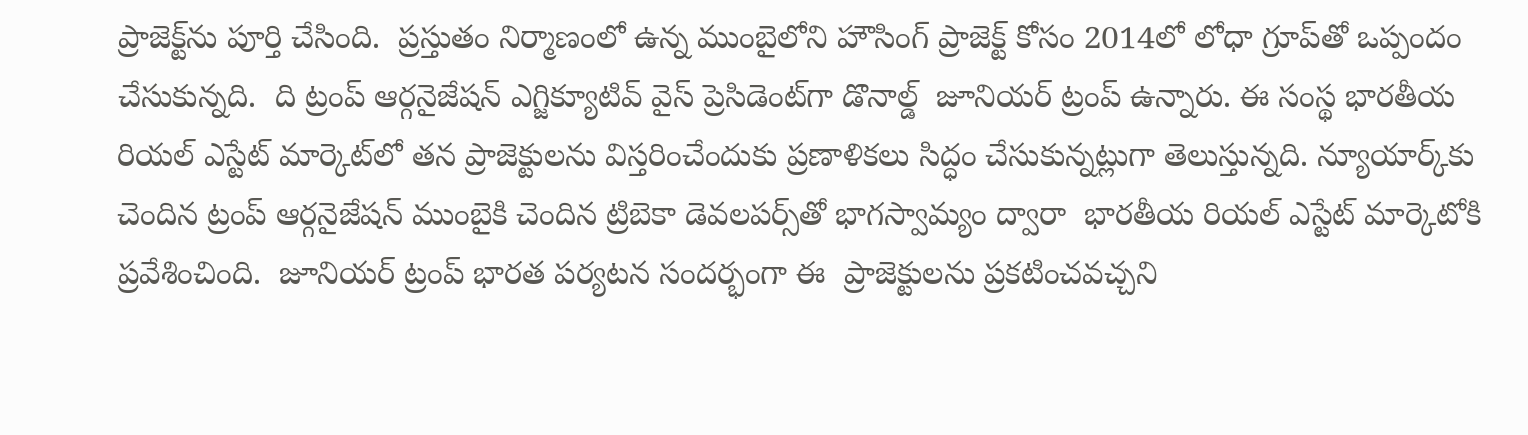ప్రాజెక్ట్‌ను పూర్తి చేసింది.  ప్రస్తుతం నిర్మాణంలో ఉన్న ముంబైలోని హౌసింగ్‌ ప్రాజెక్ట్‌ కోసం 2014లో లోధా గ్రూప్‌తో ఒప్పందం చేసుకున్నది.  ది ట్రంప్‌ ఆర్గనైజేషన్‌ ఎగ్జిక్యూటివ్‌ వైస్‌ ప్రెసిడెంట్‌గా డొనాల్డ్‌  జూనియర్‌ ట్రంప్‌ ఉన్నారు. ఈ సంస్థ భారతీయ రియల్‌ ఎస్టేట్‌ మార్కెట్‌లో తన ప్రాజెక్టులను విస్తరించేందుకు ప్రణాళికలు సిద్ధం చేసుకున్నట్లుగా తెలుస్తున్నది. న్యూయార్క్‌కు చెందిన ట్రంప్‌ ఆర్గనైజేషన్‌ ముంబైకి చెందిన ట్రిబెకా డెవలపర్స్‌తో భాగస్వామ్యం ద్వారా  భారతీయ రియల్‌ ఎస్టేట్‌ మార్కెటోకి ప్రవేశించింది.  జూనియర్‌ ట్రంప్‌ భారత పర్యటన సందర్భంగా ఈ  ప్రాజెక్టులను ప్రకటించవచ్చని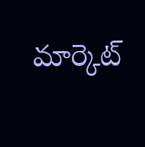మార్కెట్‌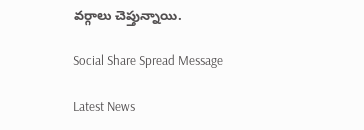వర్గాలు చెప్తున్నాయి.

Social Share Spread Message

Latest News